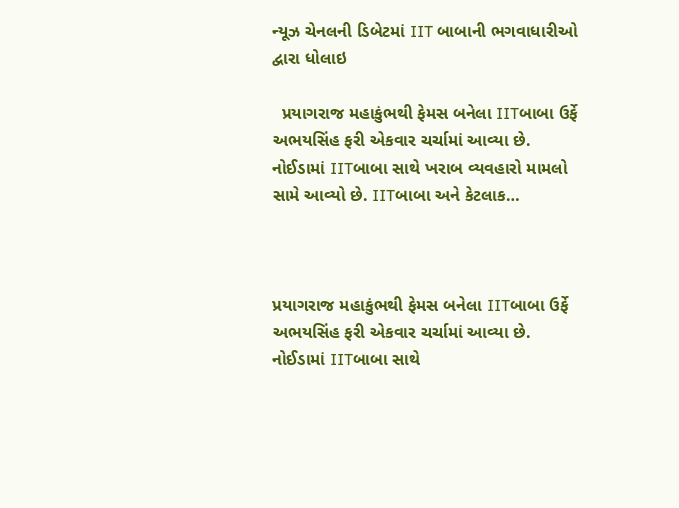ન્યૂઝ ચેનલની ડિબેટમાં IIT બાબાની ભગવાધારીઓ દ્વારા ધોલાઇ

  પ્રયાગરાજ મહાકુંભથી ફેમસ બનેલા IITબાબા ઉર્ફે અભયસિંહ ફરી એકવાર ચર્ચામાં આવ્યા છે. નોઈડામાં IITબાબા સાથે ખરાબ વ્યવહારો મામલો સામે આવ્યો છે. IITબાબા અને કેટલાક…



પ્રયાગરાજ મહાકુંભથી ફેમસ બનેલા IITબાબા ઉર્ફે અભયસિંહ ફરી એકવાર ચર્ચામાં આવ્યા છે. નોઈડામાં IITબાબા સાથે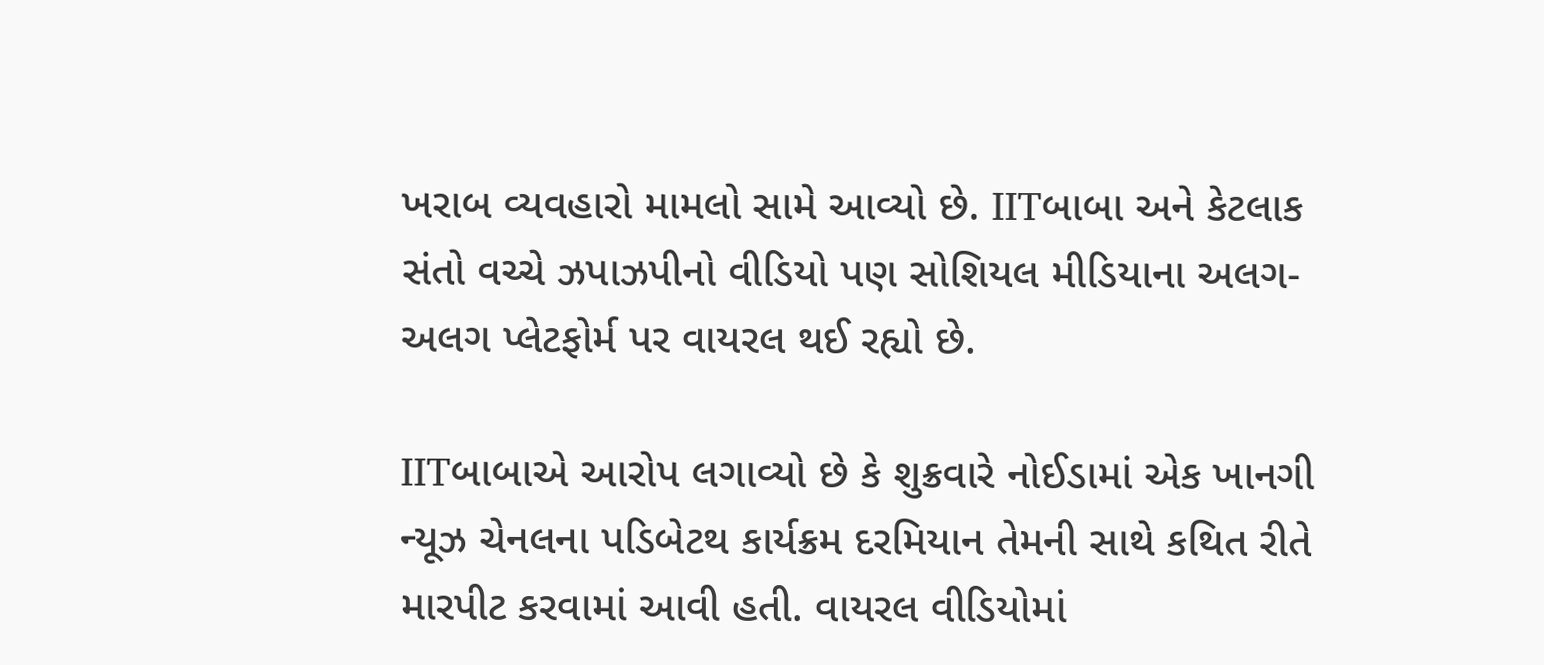ખરાબ વ્યવહારો મામલો સામે આવ્યો છે. IITબાબા અને કેટલાક સંતો વચ્ચે ઝપાઝપીનો વીડિયો પણ સોશિયલ મીડિયાના અલગ-અલગ પ્લેટફોર્મ પર વાયરલ થઈ રહ્યો છે.

IITબાબાએ આરોપ લગાવ્યો છે કે શુક્રવારે નોઈડામાં એક ખાનગી ન્યૂઝ ચેનલના પડિબેટથ કાર્યક્રમ દરમિયાન તેમની સાથે કથિત રીતે મારપીટ કરવામાં આવી હતી. વાયરલ વીડિયોમાં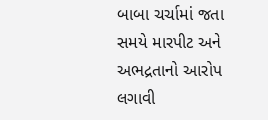બાબા ચર્ચામાં જતા સમયે મારપીટ અને અભદ્રતાનો આરોપ લગાવી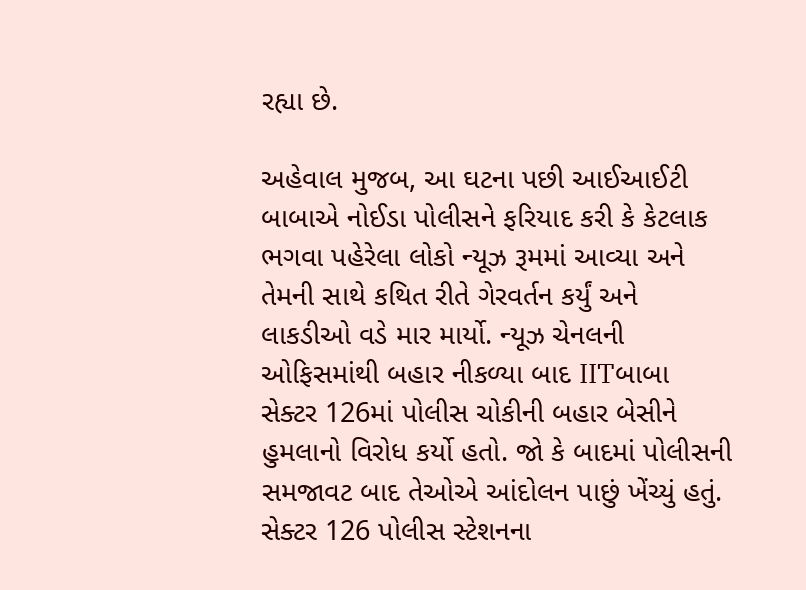રહ્યા છે.

અહેવાલ મુજબ, આ ઘટના પછી આઈઆઈટી બાબાએ નોઈડા પોલીસને ફરિયાદ કરી કે કેટલાક ભગવા પહેરેલા લોકો ન્યૂઝ રૂમમાં આવ્યા અને તેમની સાથે કથિત રીતે ગેરવર્તન કર્યું અને લાકડીઓ વડે માર માર્યો. ન્યૂઝ ચેનલની ઓફિસમાંથી બહાર નીકળ્યા બાદ IITબાબા સેક્ટર 126માં પોલીસ ચોકીની બહાર બેસીને હુમલાનો વિરોધ કર્યો હતો. જો કે બાદમાં પોલીસની સમજાવટ બાદ તેઓએ આંદોલન પાછું ખેંચ્યું હતું. સેક્ટર 126 પોલીસ સ્ટેશનના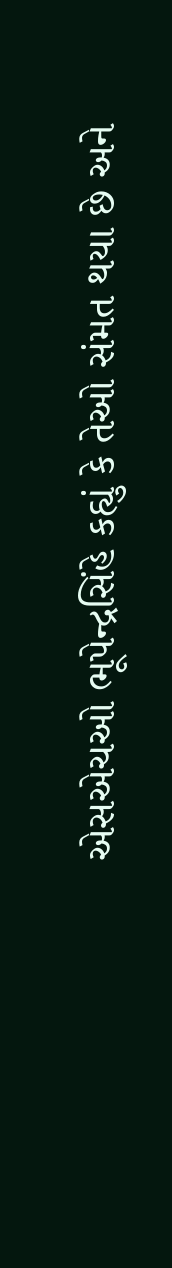એસએચઓ ભૂપેન્દ્રસિંહે કહ્યું કે તેઓ સંમત થયા છે અને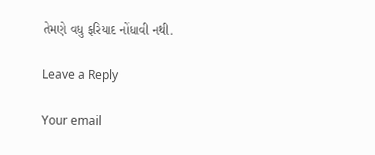તેમણે વધુ ફરિયાદ નોંધાવી નથી.

Leave a Reply

Your email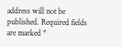address will not be published. Required fields are marked *